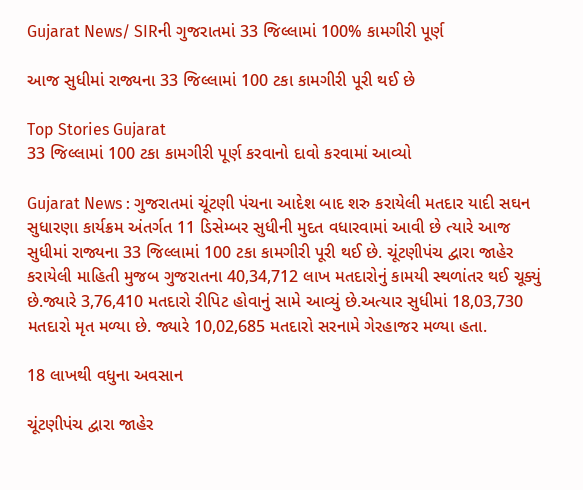Gujarat News/ SIRની ગુજરાતમાં 33 જિલ્લામાં 100% કામગીરી પૂર્ણ

આજ સુધીમાં રાજ્યના 33 જિલ્લામાં 100 ટકા કામગીરી પૂરી થઈ છે

Top Stories Gujarat
33 જિલ્લામાં 100 ટકા કામગીરી પૂર્ણ કરવાનો દાવો કરવામાં આવ્યો

Gujarat News : ગુજરાતમાં ચૂંટણી પંચના આદેશ બાદ શરુ કરાયેલી મતદાર યાદી સઘન સુધારણા કાર્યક્રમ અંતર્ગત 11 ડિસેમ્બર સુધીની મુદત વધારવામાં આવી છે ત્યારે આજ સુધીમાં રાજ્યના 33 જિલ્લામાં 100 ટકા કામગીરી પૂરી થઈ છે. ચૂંટણીપંચ દ્વારા જાહેર કરાયેલી માહિતી મુજબ ગુજરાતના 40,34,712 લાખ મતદારોનું કામયી સ્થળાંતર થઈ ચૂક્યું છે.જ્યારે 3,76,410 મતદારો રીપિટ હોવાનું સામે આવ્યું છે.અત્યાર સુધીમાં 18,03,730 મતદારો મૃત મળ્યા છે. જ્યારે 10,02,685 મતદારો સરનામે ગેરહાજર મળ્યા હતા.

18 લાખથી વધુના અવસાન

ચૂંટણીપંચ દ્વારા જાહેર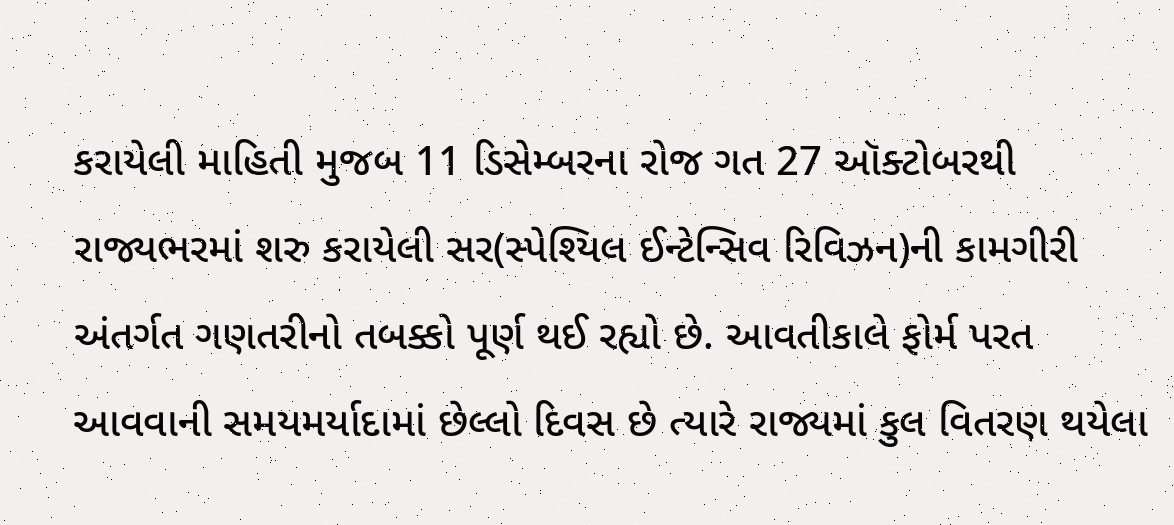કરાયેલી માહિતી મુજબ 11 ડિસેમ્બરના રોજ ગત 27 ઑક્ટોબરથી રાજ્યભરમાં શરુ કરાયેલી સર(સ્પેશ્યિલ ઈન્ટેન્સિવ રિવિઝન)ની કામગીરી અંતર્ગત ગણતરીનો તબક્કો પૂર્ણ થઈ રહ્યો છે. આવતીકાલે ફોર્મ પરત આવવાની સમયમર્યાદામાં છેલ્લો દિવસ છે ત્યારે રાજ્યમાં કુલ વિતરણ થયેલા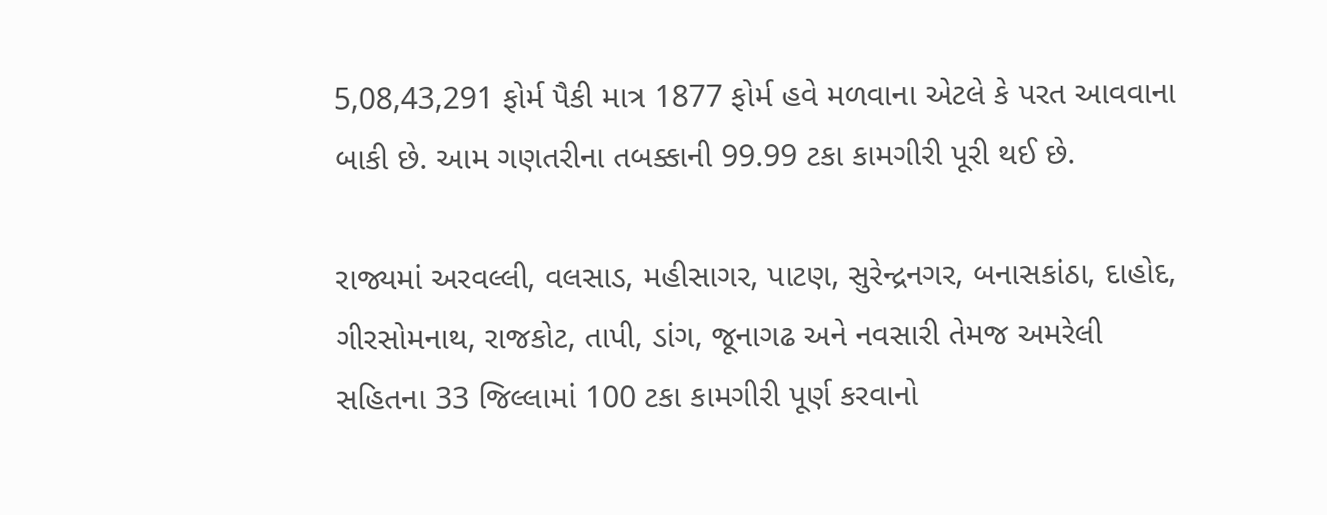5,08,43,291 ફોર્મ પૈકી માત્ર 1877 ફોર્મ હવે મળવાના એટલે કે પરત આવવાના બાકી છે. આમ ગણતરીના તબક્કાની 99.99 ટકા કામગીરી પૂરી થઈ છે.

રાજ્યમાં અરવલ્લી, વલસાડ, મહીસાગર, પાટણ, સુરેન્દ્રનગર, બનાસકાંઠા, દાહોદ, ગીરસોમનાથ, રાજકોટ, તાપી, ડાંગ, જૂનાગઢ અને નવસારી તેમજ અમરેલી સહિતના 33 જિલ્લામાં 100 ટકા કામગીરી પૂર્ણ કરવાનો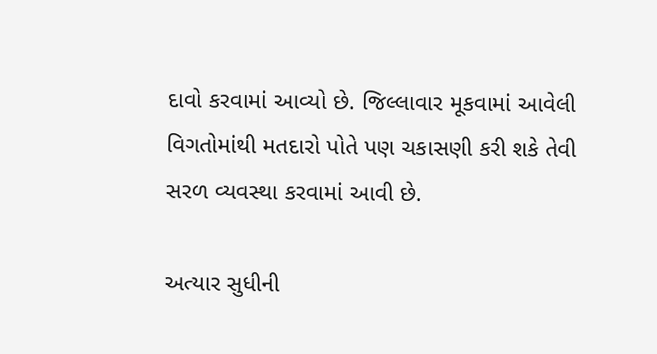દાવો કરવામાં આવ્યો છે. જિલ્લાવાર મૂકવામાં આવેલી વિગતોમાંથી મતદારો પોતે પણ ચકાસણી કરી શકે તેવી સરળ વ્યવસ્થા કરવામાં આવી છે.

અત્યાર સુધીની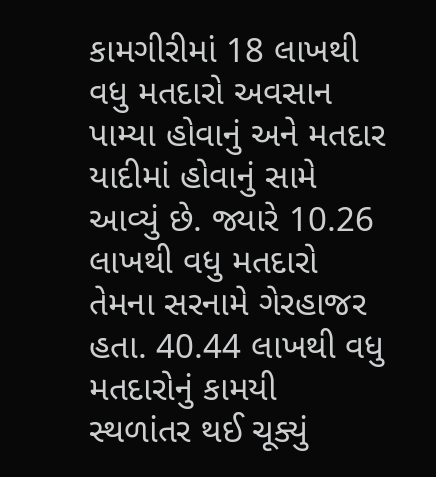કામગીરીમાં 18 લાખથી વધુ મતદારો અવસાન પામ્યા હોવાનું અને મતદાર યાદીમાં હોવાનું સામે આવ્યું છે. જ્યારે 10.26 લાખથી વધુ મતદારો તેમના સરનામે ગેરહાજર હતા. 40.44 લાખથી વધુ મતદારોનું કામયી સ્થળાંતર થઈ ચૂક્યું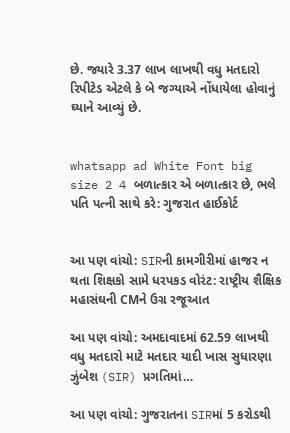છે. જ્યારે 3.37 લાખ લાખથી વધુ મતદારો રિપીટેડ એટલે કે બે જગ્યાએ નોંધાયેલા હોવાનું ઘ્યાને આવ્યું છે.


whatsapp ad White Font big size 2 4 બળાત્કાર એ બળાત્કાર છે, ભલે પતિ પત્ની સાથે કરે: ગુજરાત હાઈકોર્ટ


આ પણ વાંચો: SIRની કામગીરીમાં હાજર ન થતા શિક્ષકો સામે ધરપકડ વોરંટ: રાષ્ટ્રીય શૈક્ષિક મહાસંઘની CMને ઉગ્ર રજૂઆત

આ પણ વાંચો: અમદાવાદમાં 62.59 લાખથી વધુ મતદારો માટે મતદાર યાદી ખાસ સુધારણા ઝુંબેશ (SIR) પ્રગતિમાં…

આ પણ વાંચો: ગુજરાતના SIRમાં 5 કરોડથી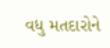વધુ મતદારોને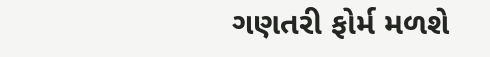ગણતરી ફોર્મ મળશે